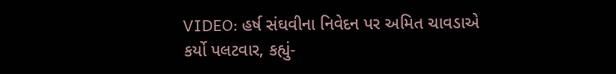VIDEO: હર્ષ સંઘવીના નિવેદન પર અમિત ચાવડાએ કર્યો પલટવાર, કહ્યું-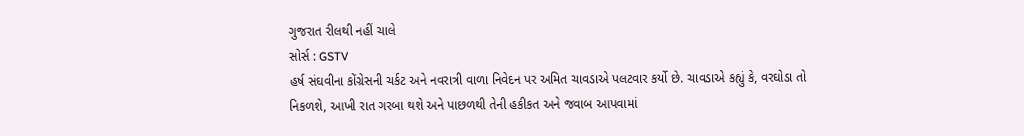ગુજરાત રીલથી નહીં ચાલે
સોર્સ : GSTV
હર્ષ સંઘવીના કોંગ્રેસની ચર્કટ અને નવરાત્રી વાળા નિવેદન પર અમિત ચાવડાએ પલટવાર કર્યો છે. ચાવડાએ કહ્યું કે, વરઘોડા તો નિકળશે, આખી રાત ગરબા થશે અને પાછળથી તેની હકીકત અને જવાબ આપવામાં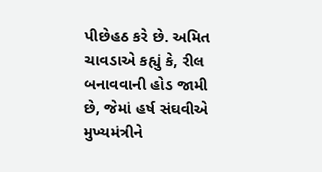પીછેહઠ કરે છે. અમિત ચાવડાએ કહ્યું કે, રીલ બનાવવાની હોડ જામી છે, જેમાં હર્ષ સંઘવીએ મુખ્યમંત્રીને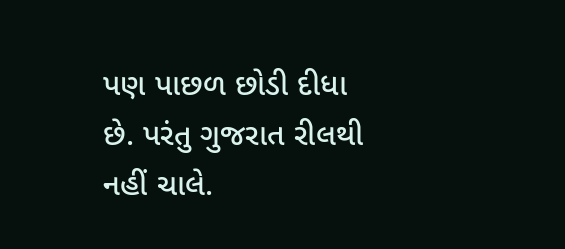પણ પાછળ છોડી દીધા છે. પરંતુ ગુજરાત રીલથી નહીં ચાલે.